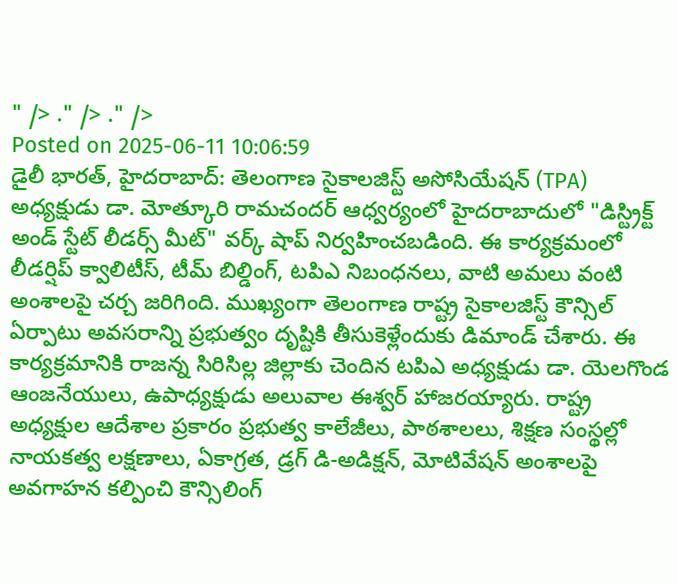" /> ." /> ." />
Posted on 2025-06-11 10:06:59
డైలీ భారత్, హైదరాబాద్: తెలంగాణ సైకాలజిస్ట్ అసోసియేషన్ (TPA) అధ్యక్షుడు డా. మోత్కూరి రామచందర్ ఆధ్వర్యంలో హైదరాబాదులో "డిస్ట్రిక్ట్ అండ్ స్టేట్ లీడర్స్ మీట్" వర్క్ షాప్ నిర్వహించబడింది. ఈ కార్యక్రమంలో లీడర్షిప్ క్వాలిటీస్, టీమ్ బిల్డింగ్, టపిఎ నిబంధనలు, వాటి అమలు వంటి అంశాలపై చర్చ జరిగింది. ముఖ్యంగా తెలంగాణ రాష్ట్ర సైకాలజిస్ట్ కౌన్సిల్ ఏర్పాటు అవసరాన్ని ప్రభుత్వం దృష్టికి తీసుకెళ్లేందుకు డిమాండ్ చేశారు. ఈ కార్యక్రమానికి రాజన్న సిరిసిల్ల జిల్లాకు చెందిన టపిఎ అధ్యక్షుడు డా. యెలగొండ ఆంజనేయులు, ఉపాధ్యక్షుడు అలువాల ఈశ్వర్ హాజరయ్యారు. రాష్ట్ర అధ్యక్షుల ఆదేశాల ప్రకారం ప్రభుత్వ కాలేజీలు, పాఠశాలలు, శిక్షణ సంస్థల్లో నాయకత్వ లక్షణాలు, ఏకాగ్రత, డ్రగ్ డి-అడిక్షన్, మోటివేషన్ అంశాలపై అవగాహన కల్పించి కౌన్సిలింగ్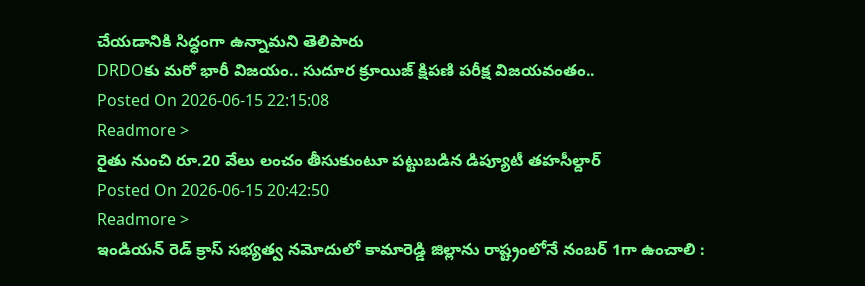చేయడానికి సిద్ధంగా ఉన్నామని తెలిపారు
DRDOకు మరో భారీ విజయం.. సుదూర క్రూయిజ్ క్షిపణి పరీక్ష విజయవంతం..
Posted On 2026-06-15 22:15:08
Readmore >
రైతు నుంచి రూ.20 వేలు లంచం తీసుకుంటూ పట్టుబడిన డిప్యూటీ తహసీల్దార్
Posted On 2026-06-15 20:42:50
Readmore >
ఇండియన్ రెడ్ క్రాస్ సభ్యత్వ నమోదులో కామారెడ్డి జిల్లాను రాష్ట్రంలోనే నంబర్ 1గా ఉంచాలి :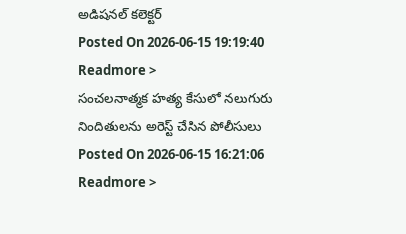అడిషనల్ కలెక్టర్
Posted On 2026-06-15 19:19:40
Readmore >
సంచలనాత్మక హత్య కేసులో నలుగురు నిందితులను అరెస్ట్ చేసిన పోలీసులు
Posted On 2026-06-15 16:21:06
Readmore >